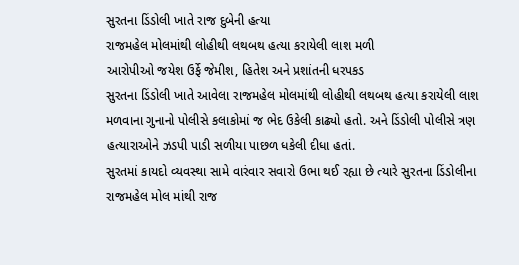સુરતના ડિંડોલી ખાતે રાજ દુબેની હત્યા
રાજમહેલ મોલમાંથી લોહીથી લથબથ હત્યા કરાયેલી લાશ મળી
આરોપીઓ જયેશ ઉર્ફે જેમીશ, હિતેશ અને પ્રશાંતની ધરપકડ
સુરતના ડિંડોલી ખાતે આવેલા રાજમહેલ મોલમાંથી લોહીથી લથબથ હત્યા કરાયેલી લાશ મળવાના ગુનાનો પોલીસે કલાકોમાં જ ભેદ ઉકેલી કાઢ્યો હતો. અને ડિંડોલી પોલીસે ત્રણ હત્યારાઓને ઝડપી પાડી સળીયા પાછળ ધકેલી દીધા હતાં.
સુરતમાં કાયદો વ્યવસ્થા સામે વારંવાર સવારો ઉભા થઈ રહ્યા છે ત્યારે સુરતના ડિંડોલીના રાજમહેલ મોલ માંથી રાજ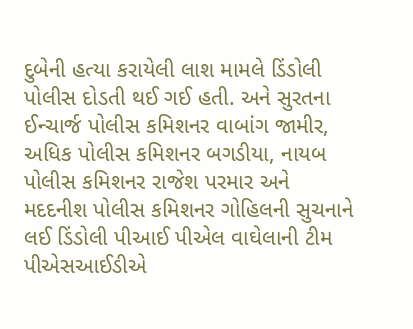દુબેની હત્યા કરાયેલી લાશ મામલે ડિંડોલી પોલીસ દોડતી થઈ ગઈ હતી. અને સુરતના ઈન્ચાર્જ પોલીસ કમિશનર વાબાંગ જામીર, અધિક પોલીસ કમિશનર બગડીયા, નાયબ પોલીસ કમિશનર રાજેશ પરમાર અને મદદનીશ પોલીસ કમિશનર ગોહિલની સુચનાને લઈ ડિંડોલી પીઆઈ પીએલ વાઘેલાની ટીમ પીએસઆઈડીએ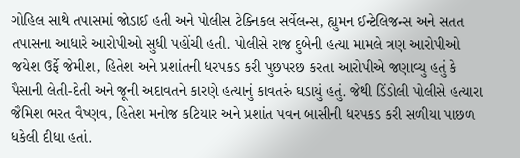ગોહિલ સાથે તપાસમાં જોડાઈ હતી અને પોલીસ ટેક્નિકલ સર્વેલન્સ, હ્યુમન ઈન્ટેલિજન્સ અને સતત તપાસના આધારે આરોપીઓ સુધી પહોંચી હતી. પોલીસે રાજ દુબેની હત્યા મામલે ત્રણ આરોપીઓ જયેશ ઉર્ફે જેમીશ, હિતેશ અને પ્રશાંતની ધરપકડ કરી પુછપરછ કરતા આરોપીએ જણાવ્યુ હતું કે પૈસાની લેતી-દેતી અને જૂની અદાવતને કારણે હત્યાનું કાવતરું ઘડાયું હતું. જેથી ડિંડોલી પોલીસે હત્યારા જૈમિશ ભરત વૈષ્ણવ, હિતેશ મનોજ કટિયાર અને પ્રશાંત પવન બાસીની ધરપકડ કરી સળીયા પાછળ ધકેલી દીધા હતાં.